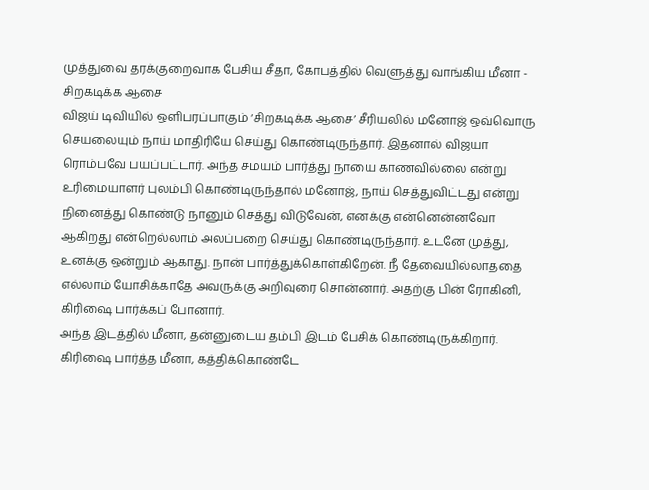முத்துவை தரக்குறைவாக பேசிய சீதா, கோபத்தில் வெளுத்து வாங்கிய மீனா - சிறகடிக்க ஆசை
விஜய் டிவியில் ஒளிபரப்பாகும் ‘சிறகடிக்க ஆசை’ சீரியலில் மனோஜ் ஒவ்வொரு செயலையும் நாய் மாதிரியே செய்து கொண்டிருந்தார். இதனால் விஜயா ரொம்பவே பயப்பட்டார். அந்த சமயம் பார்த்து நாயை காணவில்லை என்று உரிமையாளர் புலம்பி கொண்டிருந்தால் மனோஜ், நாய் செத்துவிட்டது என்று நினைத்து கொண்டு நானும் செத்து விடுவேன், எனக்கு என்னென்னவோ ஆகிறது என்றெல்லாம் அலப்பறை செய்து கொண்டிருந்தார். உடனே முத்து, உனக்கு ஒன்றும் ஆகாது. நான் பார்த்துக்கொள்கிறேன். நீ தேவையில்லாததை எல்லாம் யோசிக்காதே அவருக்கு அறிவுரை சொன்னார். அதற்கு பின் ரோகினி, கிரிஷை பார்க்கப் போனார்.
அந்த இடத்தில் மீனா, தன்னுடைய தம்பி இடம் பேசிக் கொண்டிருக்கிறார். கிரிஷை பார்த்த மீனா, கத்திக்கொண்டே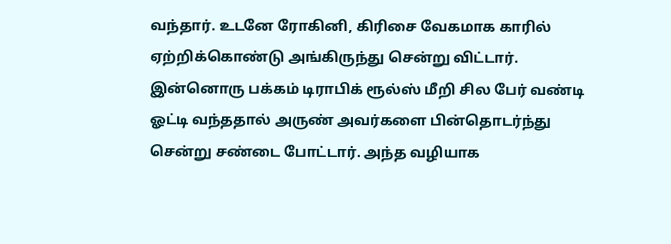வந்தார். உடனே ரோகினி, கிரிசை வேகமாக காரில் ஏற்றிக்கொண்டு அங்கிருந்து சென்று விட்டார். இன்னொரு பக்கம் டிராபிக் ரூல்ஸ் மீறி சில பேர் வண்டி ஓட்டி வந்ததால் அருண் அவர்களை பின்தொடர்ந்து சென்று சண்டை போட்டார். அந்த வழியாக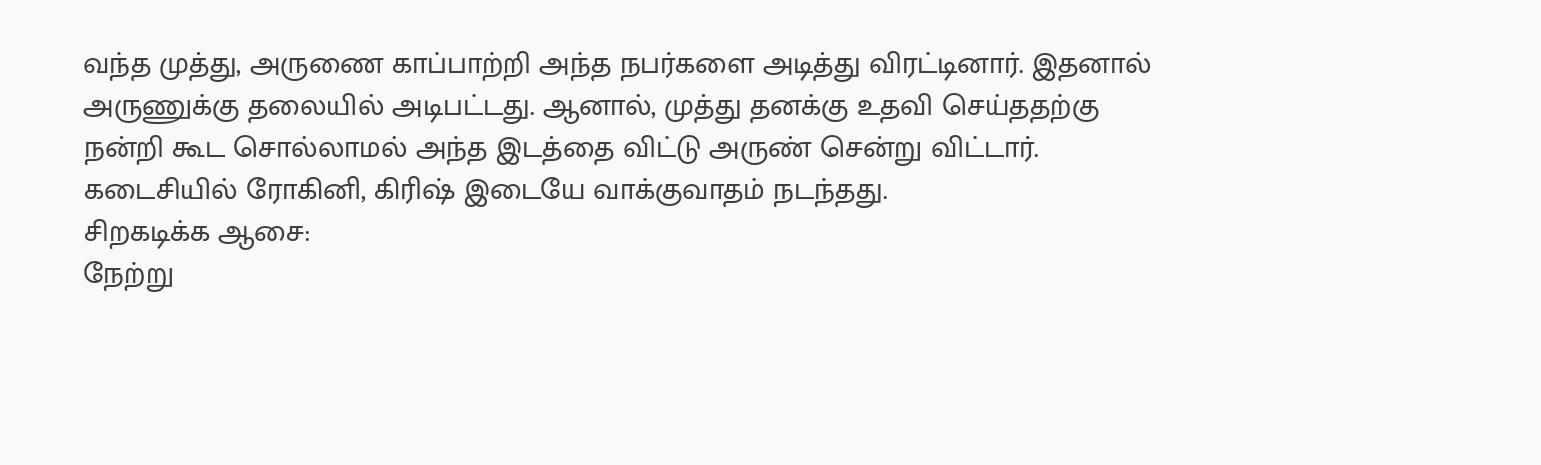வந்த முத்து, அருணை காப்பாற்றி அந்த நபர்களை அடித்து விரட்டினார். இதனால் அருணுக்கு தலையில் அடிபட்டது. ஆனால், முத்து தனக்கு உதவி செய்ததற்கு நன்றி கூட சொல்லாமல் அந்த இடத்தை விட்டு அருண் சென்று விட்டார். கடைசியில் ரோகினி, கிரிஷ் இடையே வாக்குவாதம் நடந்தது.
சிறகடிக்க ஆசை:
நேற்று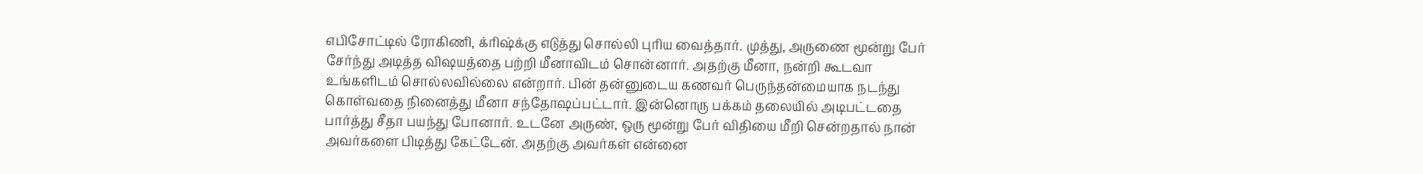எபிசோட்டில் ரோகிணி, க்ரிஷ்க்கு எடுத்து சொல்லி புரிய வைத்தார். முத்து, அருணை மூன்று பேர் சேர்ந்து அடித்த விஷயத்தை பற்றி மீனாவிடம் சொன்னார். அதற்கு மீனா, நன்றி கூடவா உங்களிடம் சொல்லவில்லை என்றார். பின் தன்னுடைய கணவர் பெருந்தன்மையாக நடந்து கொள்வதை நினைத்து மீனா சந்தோஷப்பட்டார். இன்னொரு பக்கம் தலையில் அடிபட்டதை பார்த்து சீதா பயந்து போனார். உடனே அருண், ஒரு மூன்று பேர் விதியை மீறி சென்றதால் நான் அவர்களை பிடித்து கேட்டேன். அதற்கு அவர்கள் என்னை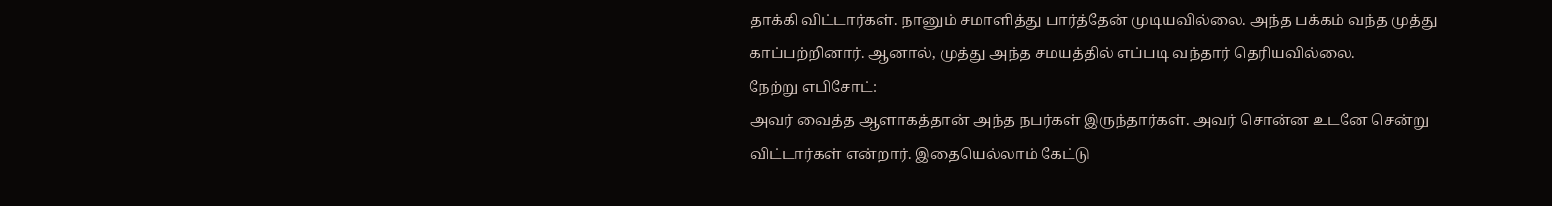தாக்கி விட்டார்கள். நானும் சமாளித்து பார்த்தேன் முடியவில்லை. அந்த பக்கம் வந்த முத்து காப்பற்றினார். ஆனால், முத்து அந்த சமயத்தில் எப்படி வந்தார் தெரியவில்லை.
நேற்று எபிசோட்:
அவர் வைத்த ஆளாகத்தான் அந்த நபர்கள் இருந்தார்கள். அவர் சொன்ன உடனே சென்று விட்டார்கள் என்றார். இதையெல்லாம் கேட்டு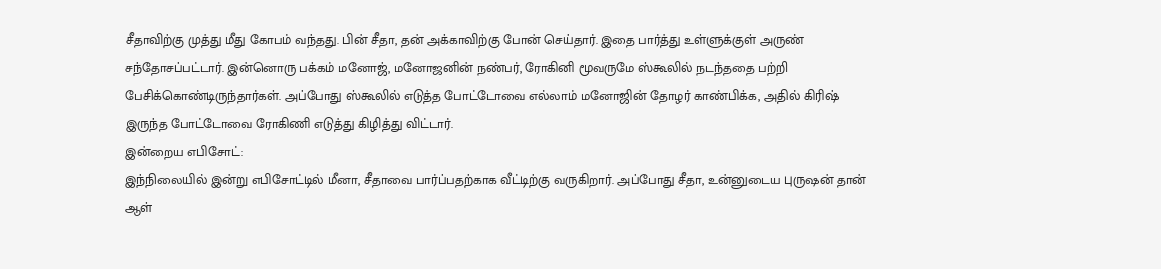சீதாவிற்கு முத்து மீது கோபம் வந்தது. பின் சீதா, தன் அக்காவிற்கு போன் செய்தார். இதை பார்த்து உள்ளுக்குள் அருண் சந்தோசப்பட்டார். இன்னொரு பக்கம் மனோஜ், மனோஜனின் நண்பர், ரோகினி மூவருமே ஸ்கூலில் நடந்ததை பற்றி பேசிக்கொண்டிருந்தார்கள். அப்போது ஸ்கூலில் எடுத்த போட்டோவை எல்லாம் மனோஜின் தோழர் காண்பிக்க, அதில் கிரிஷ் இருந்த போட்டோவை ரோகிணி எடுத்து கிழித்து விட்டார்.
இன்றைய எபிசோட்:
இந்நிலையில் இன்று எபிசோட்டில் மீனா, சீதாவை பார்ப்பதற்காக வீட்டிற்கு வருகிறார். அப்போது சீதா, உன்னுடைய புருஷன் தான் ஆள்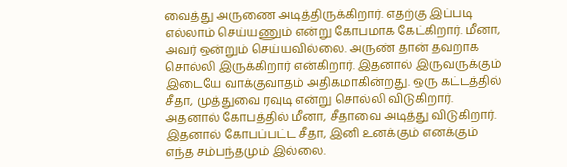வைத்து அருணை அடித்திருக்கிறார். எதற்கு இப்படி எல்லாம் செய்யணும் என்று கோபமாக கேட்கிறார். மீனா, அவர் ஒன்றும் செய்யவில்லை. அருண் தான் தவறாக சொல்லி இருக்கிறார் என்கிறார். இதனால் இருவருக்கும் இடையே வாக்குவாதம் அதிகமாகின்றது. ஒரு கட்டத்தில் சீதா, முத்துவை ரவுடி என்று சொல்லி விடுகிறார். அதனால் கோபத்தில் மீனா, சீதாவை அடித்து விடுகிறார். இதனால் கோபப்பட்ட சீதா, இனி உனக்கும் எனக்கும் எந்த சம்பந்தமும் இல்லை.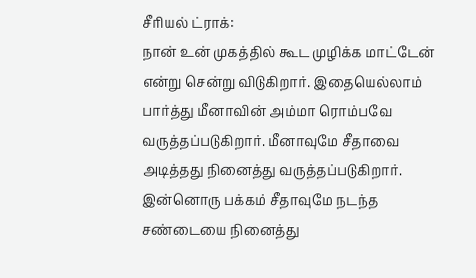சீரியல் ட்ராக்:
நான் உன் முகத்தில் கூட முழிக்க மாட்டேன் என்று சென்று விடுகிறார். இதையெல்லாம் பார்த்து மீனாவின் அம்மா ரொம்பவே வருத்தப்படுகிறார். மீனாவுமே சீதாவை அடித்தது நினைத்து வருத்தப்படுகிறார். இன்னொரு பக்கம் சீதாவுமே நடந்த சண்டையை நினைத்து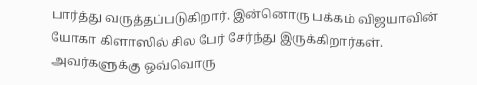பார்த்து வருத்தப்படுகிறார். இன்னொரு பக்கம் விஜயாவின் யோகா கிளாஸில் சில பேர் சேர்ந்து இருக்கிறார்கள். அவர்களுக்கு ஒவ்வொரு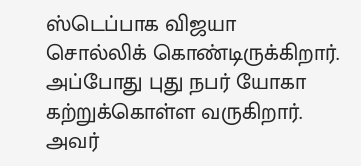ஸ்டெப்பாக விஜயா சொல்லிக் கொண்டிருக்கிறார். அப்போது புது நபர் யோகா கற்றுக்கொள்ள வருகிறார். அவர்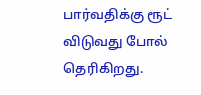பார்வதிக்கு ரூட் விடுவது போல் தெரிகிறது.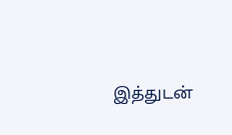இத்துடன்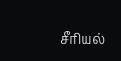சீரியல்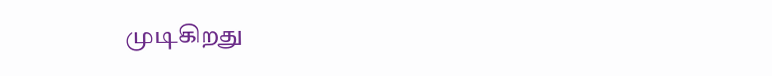முடிகிறது